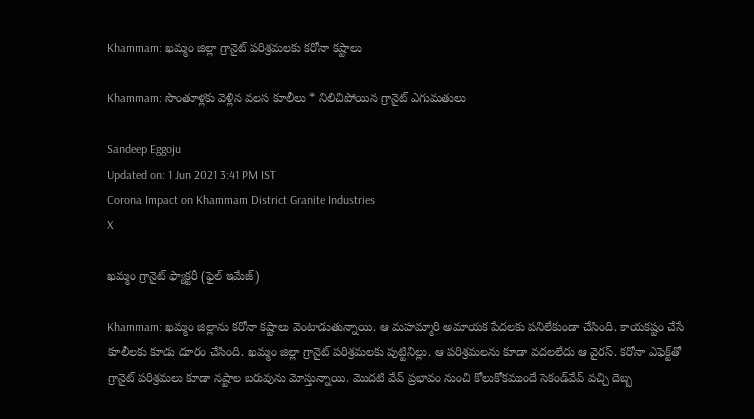Khammam: ఖమ్మం జిల్లా గ్రానైట్‌ పరిశ్రమలకు కరోనా కష్టాలు

Khammam: సొంతూళ్లకు వెళ్లిన వలస కూలీలు * నిలిచిపోయిన గ్రానైట్‌ ఎగుమతులు

Sandeep Eggoju
Updated on: 1 Jun 2021 3:41 PM IST
Corona Impact on Khammam District Granite Industries
X

ఖమ్మం గ్రానైట్ ఫ్యాక్టరీ (ఫైల్ ఇమేజ్)

Khammam: ఖమ్మం జిల్లాను కరోనా కష్టాలు వెంటాడుతున్నాయి. ఆ మహమ్మారి అమాయక పేదలకు పనిలేకుండా చేసింది. కాయకష్టం చేసే కూలీలకు కూడు దూరం చేసింది. ఖమ్మం జిల్లా గ్రానైట్‌ పరిశ్రమలకు పుట్టినిల్లు. ఆ పరిశ్రమలను కూడా వదలలేదు ఆ వైరస్. కరోనా ఎఫెక్ట్‌తో గ్రానైట్‌ పరిశ్రమలు కూడా నష్టాల బరువును మోస్తున్నాయి. మొదటి వేవ్‌ ప్రభావం నుంచి కోలుకోకముందే సెకండ్‌వేవ్‌ వచ్చి దెబ్బ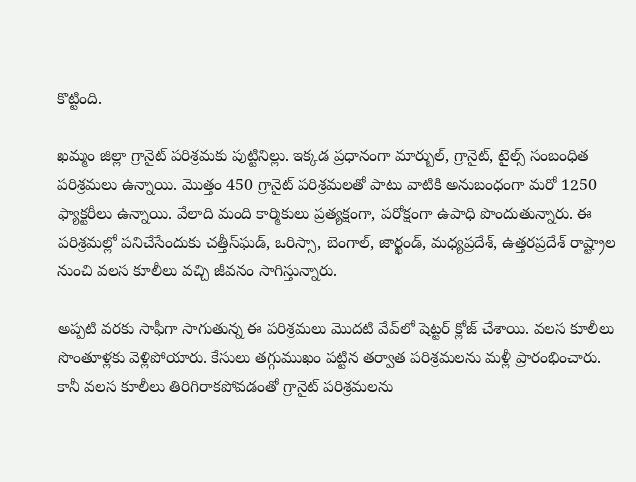కొట్టింది.

ఖమ్మం జిల్లా గ్రానైట్ పరిశ్రమకు పుట్టినిల్లు. ఇక్కడ ప్రధానంగా మార్బుల్, గ్రానైట్, టైల్స్ సంబంధిత పరిశ్రమలు ఉన్నాయి. మొత్తం 450 గ్రానైట్ పరిశ్రమలతో పాటు వాటికి అనుబంధంగా మరో 1250 ఫ్యాక్టరీలు ఉన్నాయి. వేలాది మంది కార్మికులు ప్రత్యక్షంగా, పరోక్షంగా ఉపాధి పొందుతున్నారు. ఈ పరిశ్రమల్లో పనిచేసేందుకు చత్తీస్‌ఘడ్, ఒరిస్సా, బెంగాల్, జార్ఖండ్, మధ్యప్రదేశ్, ఉత్తరప్రదేశ్ రాష్ట్రాల నుంచి వలస కూలీలు వచ్చి జీవనం సాగిస్తున్నారు.

అప్పటి వరకు సాఫీగా సాగుతున్న ఈ పరిశ్రమలు మొదటి వేవ్‌లో షెట్టర్‌ క్లోజ్ చేశాయి. వలస కూలీలు సొంతూళ్లకు వెళ్లిపోయారు. కేసులు తగ్గుముఖం పట్టిన తర్వాత పరిశ్రమలను మళ్లీ ప్రారంభించారు. కానీ వలస కూలీలు తిరిగిరాకపోవడంతో గ్రానైట్ పరిశ్రమలను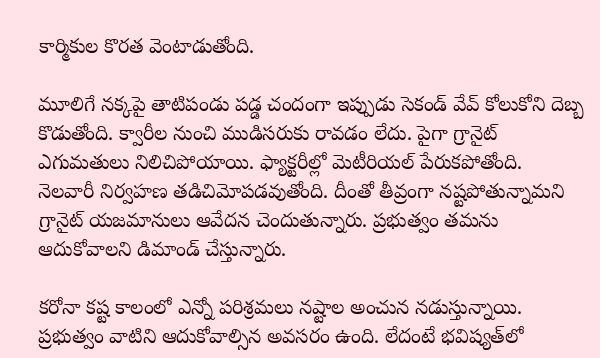కార్మికుల కొరత వెంటాడుతోంది.

మూలిగే నక్కపై తాటిపండు పడ్డ చందంగా ఇప్పుడు సెకండ్‌ వేవ్‌ కోలుకోని దెబ్బ కొడుతోంది. క్వారీల నుంచి ముడిసరుకు రావడం లేదు. పైగా గ్రానైట్ ఎగుమతులు నిలిచిపోయాయి. ఫ్యాక్టరీల్లో మెటీరియల్‌ పేరుకపోతోంది. నెలవారీ నిర్వహణ తడిచిమోపడవుతోంది. దీంతో తీవ్రంగా నష్టపోతున్నామని గ్రానైట్‌ యజమానులు ఆవేదన చెందుతున్నారు. ప్రభుత్వం తమను ఆదుకోవాలని డిమాండ్ చేస్తున్నారు.

కరోనా కష్ట కాలంలో ఎన్నో పరిశ్రమలు నష్టాల అంచున నడుస్తున్నాయి. ప్రభుత్వం వాటిని ఆదుకోవాల్సిన అవసరం ఉంది. లేదంటే భవిష్యత్‌లో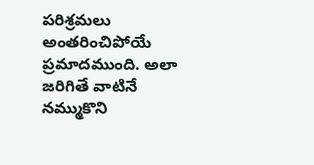పరిశ్రమలు అంతరించిపోయే ప్రమాదముంది. అలా జరిగితే వాటినే నమ్ముకొని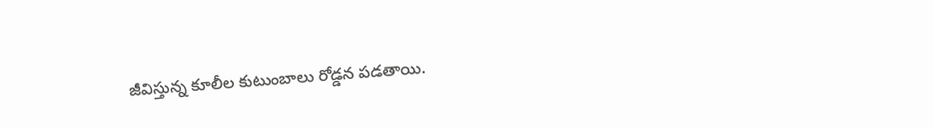జీవిస్తున్న కూలీల కుటుంబాలు రోడ్డన పడతాయి.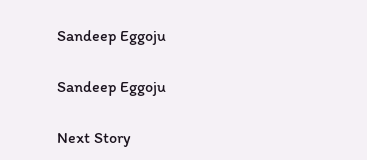Sandeep Eggoju

Sandeep Eggoju

Next Story